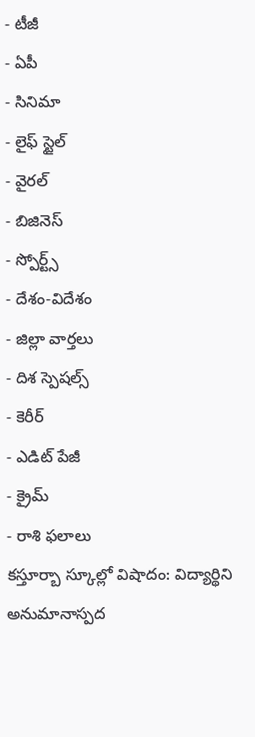- టీజీ
- ఏపీ
- సినిమా
- లైఫ్ స్టైల్
- వైరల్
- బిజినెస్
- స్పోర్ట్స్
- దేశం-విదేశం
- జిల్లా వార్తలు
- దిశ స్పెషల్స్
- కెరీర్
- ఎడిట్ పేజీ
- క్రైమ్
- రాశి ఫలాలు
కస్తూర్బా స్కూల్లో విషాదం: విద్యార్థిని అనుమానాస్పద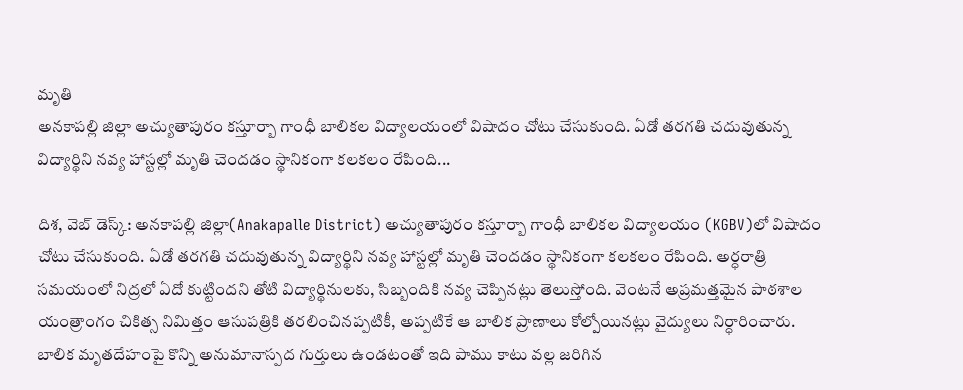మృతి
అనకాపల్లి జిల్లా అచ్యుతాపురం కస్తూర్బా గాంధీ బాలికల విద్యాలయంలో విషాదం చోటు చేసుకుంది. ఏడో తరగతి చదువుతున్న విద్యార్థిని నవ్య హాస్టల్లో మృతి చెందడం స్థానికంగా కలకలం రేపింది...

దిశ, వెబ్ డెస్క్: అనకాపల్లి జిల్లా(Anakapalle District) అచ్యుతాపురం కస్తూర్బా గాంధీ బాలికల విద్యాలయం (KGBV)లో విషాదం చోటు చేసుకుంది. ఏడో తరగతి చదువుతున్న విద్యార్థిని నవ్య హాస్టల్లో మృతి చెందడం స్థానికంగా కలకలం రేపింది. అర్ధరాత్రి సమయంలో నిద్రలో ఏదో కుట్టిందని తోటి విద్యార్థినులకు, సిబ్బందికి నవ్య చెప్పినట్లు తెలుస్తోంది. వెంటనే అప్రమత్తమైన పాఠశాల యంత్రాంగం చికిత్స నిమిత్తం ఆసుపత్రికి తరలించినప్పటికీ, అప్పటికే ఆ బాలిక ప్రాణాలు కోల్పోయినట్లు వైద్యులు నిర్ధారించారు.
బాలిక మృతదేహంపై కొన్ని అనుమానాస్పద గుర్తులు ఉండటంతో ఇది పాము కాటు వల్ల జరిగిన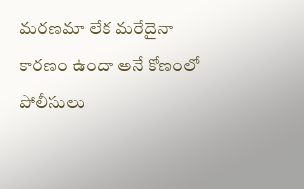మరణమా లేక మరేదైనా కారణం ఉందా అనే కోణంలో పోలీసులు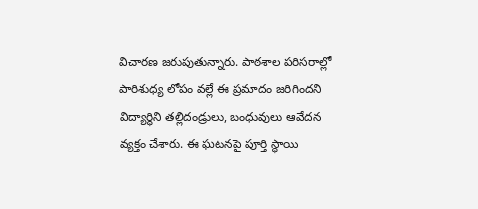విచారణ జరుపుతున్నారు. పాఠశాల పరిసరాల్లో పారిశుధ్య లోపం వల్లే ఈ ప్రమాదం జరిగిందని విద్యార్థిని తల్లిదండ్రులు, బంధువులు ఆవేదన వ్యక్తం చేశారు. ఈ ఘటనపై పూర్తి స్థాయి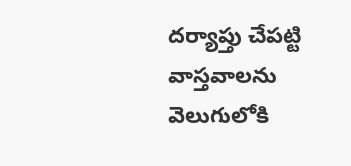దర్యాప్తు చేపట్టి వాస్తవాలను వెలుగులోకి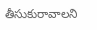తీసుకురావాలని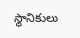స్థానికులు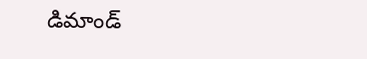డిమాండ్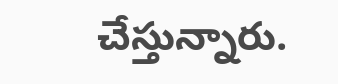చేస్తున్నారు.